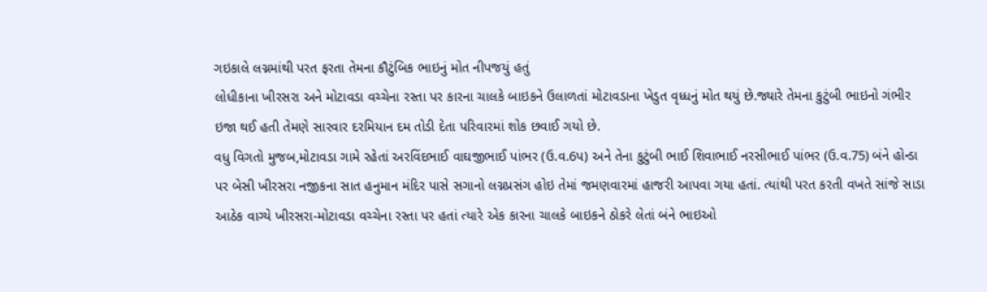ગઇકાલે લગ્નમાંથી પરત ફરતા તેમના કૌટુંબિક ભાઇનું મોત નીપજયું હતું
લોધીકાના ખીરસરા અને મોટાવડા વચ્ચેના રસ્તા પર કારના ચાલકે બાઇકને ઉલાળતાં મોટાવડાના ખેડુત વૃધ્ધનું મોત થયું છે.જ્યારે તેમના કુટુંબી ભાઇનો ગંભીર ઇજા થઈ હતી તેમણે સારવાર દરમિયાન દમ તોડી દેતા પરિવારમાં શોક છવાઈ ગયો છે.
વધુ વિગતો મુજબ,મોટાવડા ગામે રહેતાં અરવિંદભાઈ વાઘજીભાઈ પાંભર (ઉ.વ.6પ) અને તેના કુટુંબી ભાઈ શિવાભાઈ નરસીભાઈ પાંભર (ઉ.વ.75) બંને હોન્ડા પર બેસી ખીરસરા નજીકના સાત હનુમાન મંદિર પાસે સગાનો લગ્નપ્રસંગ હોઇ તેમાં જમણવારમાં હાજરી આપવા ગયા હતાં. ત્યાંથી પરત કરતી વખતે સાંજે સાડા આઠેક વાગ્યે ખીરસરા-મોટાવડા વચ્ચેના રસ્તા પર હતાં ત્યારે એક કારના ચાલકે બાઇકને ઠોકરે લેતાં બંને ભાઇઓ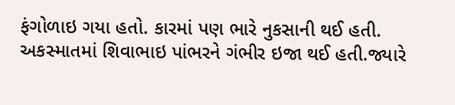ફંગોળાઇ ગયા હતો. કારમાં પણ ભારે નુકસાની થઈ હતી.
અકસ્માતમાં શિવાભાઇ પાંભરને ગંભીર ઇજા થઈ હતી.જ્યારે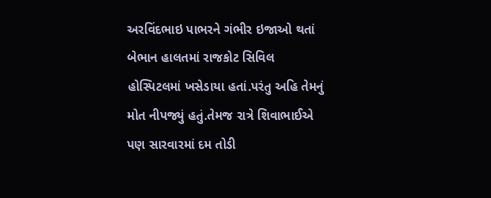અરવિંદભાઇ પાભરને ગંભીર ઇજાઓ થતાં બેભાન હાલતમાં રાજકોટ સિવિલ હોસ્પિટલમાં ખસેડાયા હતાં.પરંતુ અહિ તેમનું મોત નીપજ્યું હતું.તેમજ રાત્રે શિવાભાઈએ પણ સારવારમાં દમ તોડી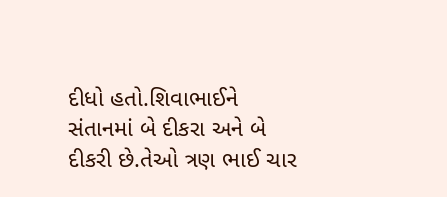દીધો હતો.શિવાભાઈને સંતાનમાં બે દીકરા અને બે દીકરી છે.તેઓ ત્રણ ભાઈ ચાર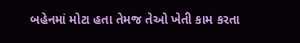બહેનમાં મોટા હતા તેમજ તેઓ ખેતી કામ કરતા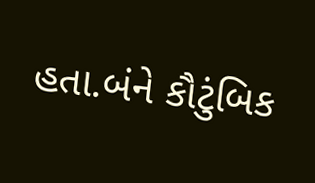હતા.બંને કૌટુંબિક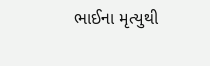ભાઈના મૃત્યુથી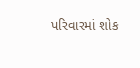પરિવારમાં શોક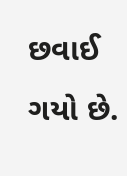છવાઈ ગયો છે.